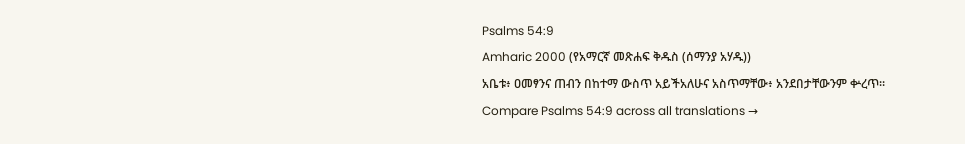Psalms 54:9
Amharic 2000 (የአማርኛ መጽሐፍ ቅዱስ (ሰማንያ አሃዱ))
አቤቱ፥ ዐመፃንና ጠብን በከተማ ውስጥ አይችአለሁና አስጥማቸው፥ አንደበታቸውንም ቍረጥ።
Compare Psalms 54:9 across all translations →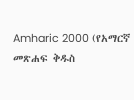Amharic 2000 (የአማርኛ መጽሐፍ ቅዱስ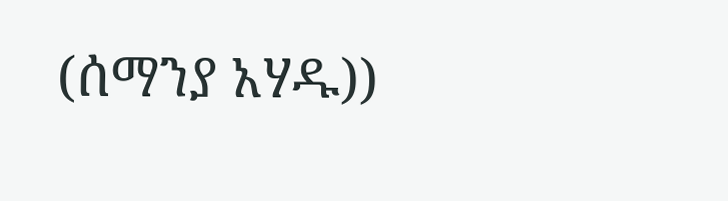(ሰማንያ አሃዱ))